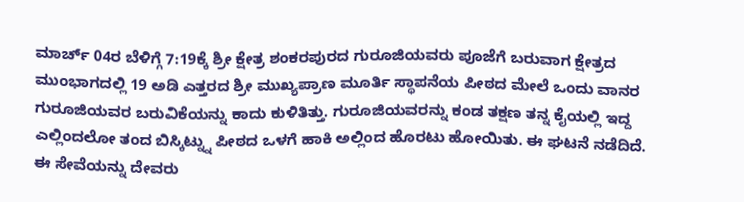ಮಾರ್ಚ್ 04ರ ಬೆಳಿಗ್ಗೆ 7:19ಕ್ಕೆ ಶ್ರೀ ಕ್ಷೇತ್ರ ಶಂಕರಪುರದ ಗುರೂಜಿಯವರು ಪೂಜೆಗೆ ಬರುವಾಗ ಕ್ಷೇತ್ರದ ಮುಂಭಾಗದಲ್ಲಿ 19 ಅಡಿ ಎತ್ತರದ ಶ್ರೀ ಮುಖ್ಯಪ್ರಾಣ ಮೂರ್ತಿ ಸ್ಥಾಪನೆಯ ಪೀಠದ ಮೇಲೆ ಒಂದು ವಾನರ ಗುರೂಜಿಯವರ ಬರುವಿಕೆಯನ್ನು ಕಾದು ಕುಳಿತಿತ್ತು. ಗುರೂಜಿಯವರನ್ನು ಕಂಡ ತಕ್ಷಣ ತನ್ನ ಕೈಯಲ್ಲಿ ಇದ್ದ ಎಲ್ಲಿಂದಲೋ ತಂದ ಬಿಸ್ಕಿಟ್ನ್ನು ಪೀಠದ ಒಳಗೆ ಹಾಕಿ ಅಲ್ಲಿಂದ ಹೊರಟು ಹೋಯಿತು. ಈ ಘಟನೆ ನಡೆದಿದೆ.
ಈ ಸೇವೆಯನ್ನು ದೇವರು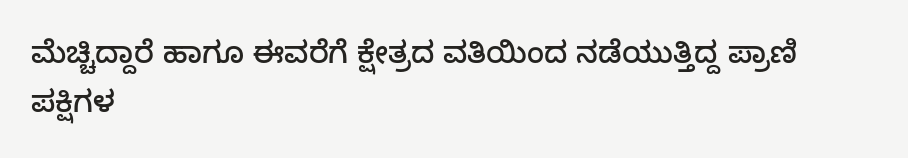ಮೆಚ್ಚಿದ್ದಾರೆ ಹಾಗೂ ಈವರೆಗೆ ಕ್ಷೇತ್ರದ ವತಿಯಿಂದ ನಡೆಯುತ್ತಿದ್ದ ಪ್ರಾಣಿ ಪಕ್ಷಿಗಳ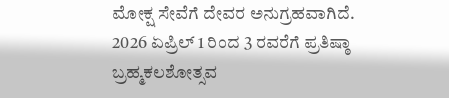ಮೋಕ್ಷ ಸೇವೆಗೆ ದೇವರ ಅನುಗ್ರಹವಾಗಿದೆ. 2026 ಏಪ್ರಿಲ್ 1 ರಿಂದ 3 ರವರೆಗೆ ಪ್ರತಿಷ್ಠಾ ಬ್ರಹ್ಮಕಲಶೋತ್ಸವ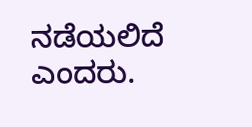ನಡೆಯಲಿದೆ ಎಂದರು.